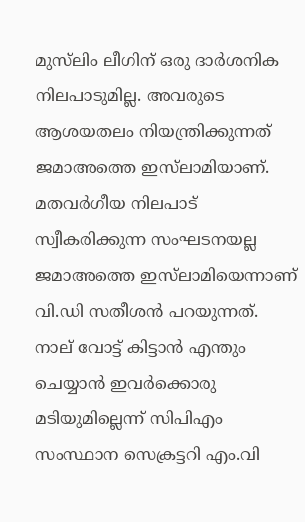മുസ്‌ലിം ലീഗിന് ഒരു ദാർശനിക നിലപാടുമില്ല. അവരുടെ ആശയതലം നിയന്ത്രിക്കുന്നത് ജമാഅത്തെ ഇസ്‌ലാമി‌യാണ്. മതവർഗീയ നിലപാട് സ്വീകരിക്കുന്ന സംഘടനയല്ല ജമാഅത്തെ ഇസ്‌ലാമി‌യെന്നാണ് വി.ഡി സതീശൻ പറയുന്നത്. നാല് വോട്ട് കിട്ടാൻ എന്തും ചെയ്യാൻ ഇവർക്കൊരു മടിയുമില്ലെന്ന് സിപിഎം സംസ്ഥാന സെക്രട്ടറി എം.വി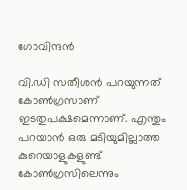ഗോവിന്ദൻ

വി.ഡി സതീശൻ പറയുന്നത് കോൺഗ്രസാണ് ഇടതുപക്ഷമെന്നാണ്. എന്തും പറയാൻ ഒരു മടിയുമില്ലാത്ത കുറെയാളുകളുണ്ട് കോൺഗ്രസിലെന്നും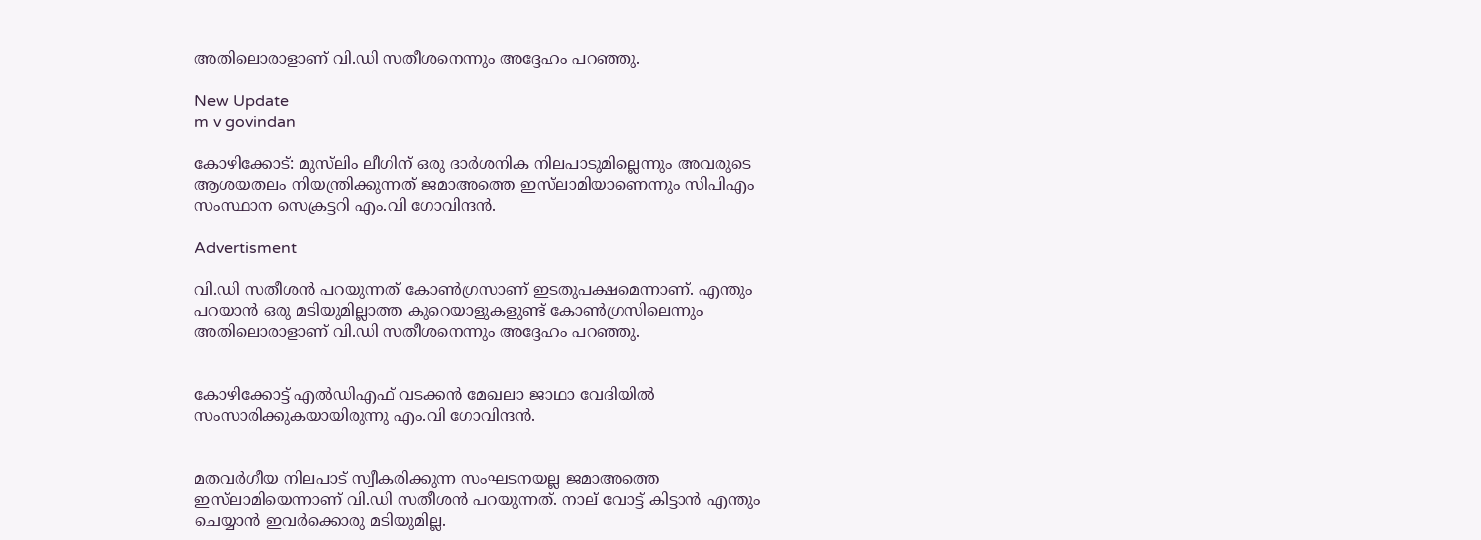അതിലൊരാളാണ് വി.ഡി സതീശനെന്നും അദ്ദേഹം പറഞ്ഞു.

New Update
m v govindan

കോഴിക്കോട്: മുസ്‌ലിം ലീഗിന് ഒരു ദാർശനിക നിലപാടുമില്ലെന്നും അവരുടെ ആശയതലം നിയന്ത്രിക്കുന്നത് ജമാഅത്തെ ഇസ്‌ലാമി‌യാണെന്നും സിപിഎം സംസ്ഥാന സെക്രട്ടറി എം.വി ഗോവിന്ദൻ.

Advertisment

വി.ഡി സതീശൻ പറയുന്നത് കോൺഗ്രസാണ് ഇടതുപക്ഷമെന്നാണ്. എന്തും പറയാൻ ഒരു മടിയുമില്ലാത്ത കുറെയാളുകളുണ്ട് കോൺഗ്രസിലെന്നും അതിലൊരാളാണ് വി.ഡി സതീശനെന്നും അദ്ദേഹം പറഞ്ഞു.


കോഴിക്കോട്ട് എൽഡിഎഫ് വടക്കൻ മേഖലാ ജാഥാ വേദിയിൽ സംസാരിക്കുകയായിരുന്നു എം.വി ഗോവിന്ദൻ.


മതവർഗീയ നിലപാട് സ്വീകരിക്കുന്ന സംഘടനയല്ല ജമാഅത്തെ ഇസ്‌ലാമി‌യെന്നാണ് വി.ഡി സതീശൻ പറയുന്നത്. നാല് വോട്ട് കിട്ടാൻ എന്തും ചെയ്യാൻ ഇവർക്കൊരു മടിയുമില്ല.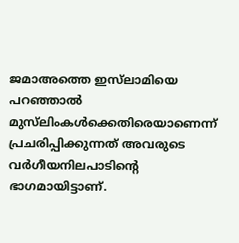ജമാഅത്തെ ഇസ്‌ലാമി‌യെ പറഞ്ഞാൽ മുസ്‌ലിംകൾ‌‌ക്കെതിരെയാണെന്ന് പ്രചരിപ്പിക്കുന്നത് അവരുടെ വർഗീയനിലപാടിന്റെ ഭാഗമായിട്ടാണ്.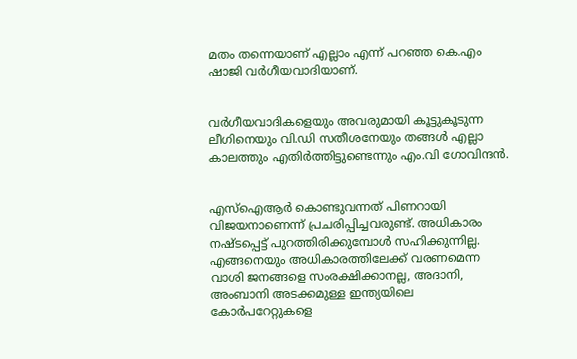മതം തന്നെയാണ് എല്ലാം എന്ന് പറഞ്ഞ കെ.എം ഷാജി വർഗീയവാദിയാണ്.


വർഗീയവാദികളെയും അവരുമായി കൂട്ടുകൂടുന്ന ലീഗിനെയും വി.ഡി സതീശനേയും തങ്ങൾ എല്ലാ കാലത്തും എതിർത്തിട്ടുണ്ടെന്നും എം.വി ഗോവിന്ദൻ.


എസ്‌ഐആർ കൊണ്ടുവന്നത് പിണറായി വിജയനാണെന്ന് പ്രചരിപ്പിച്ചവരുണ്ട്. അധികാരം നഷ്ടപ്പെട്ട് പുറത്തിരിക്കുമ്പോൾ സഹിക്കുന്നില്ല. എങ്ങനെയും അധികാരത്തിലേക്ക് വരണമെന്ന വാശി ജനങ്ങളെ സംരക്ഷിക്കാനല്ല, അദാനി, അംബാനി അടക്കമുള്ള ഇന്ത്യയിലെ കോർപറേറ്റുകളെ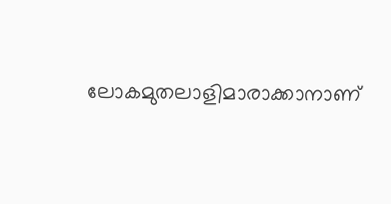ലോകമുതലാളിമാരാക്കാനാണ്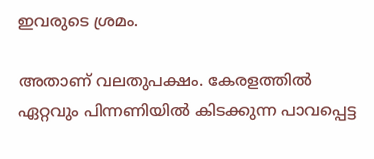ഇവരുടെ ശ്രമം.

അതാണ് വലതുപക്ഷം. കേരളത്തിൽ ഏറ്റവും പിന്നണിയിൽ കിടക്കുന്ന പാവപ്പെട്ട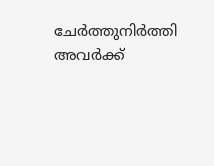ചേർത്തുനിർത്തി അവർക്ക്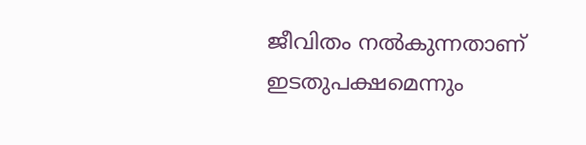ജീവിതം നൽകുന്നതാണ് ഇടതുപക്ഷമെന്നും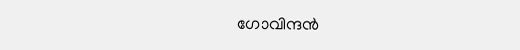ഗോവിന്ദൻ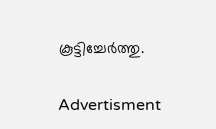കൂട്ടിച്ചേർത്തു.

Advertisment